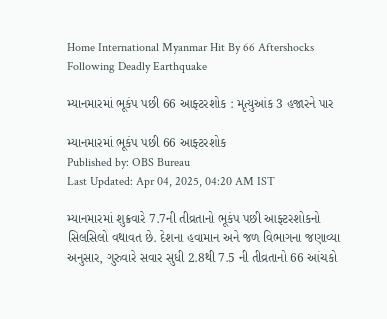Home International Myanmar Hit By 66 Aftershocks Following Deadly Earthquake

મ્યાનમારમાં ભૂકંપ પછી 66 આફ્ટરશોક : મૃત્યુઆંક 3 હજારને પાર

મ્યાનમારમાં ભૂકંપ પછી 66 આફ્ટરશોક
Published by: OBS Bureau
Last Updated: Apr 04, 2025, 04:20 AM IST

મ્યાનમારમાં શુક્રવારે 7.7ની તીવ્રતાનો ભૂકંપ પછી આફ્ટરશોકનો સિલસિલો વથાવત છે. દેશના હવામાન અને જળ વિભાગના જણાવ્યા અનુસાર, ગુરુવારે સવાર સુધી 2.8થી 7.5 ની તીવ્રતાનો 66 આંચકો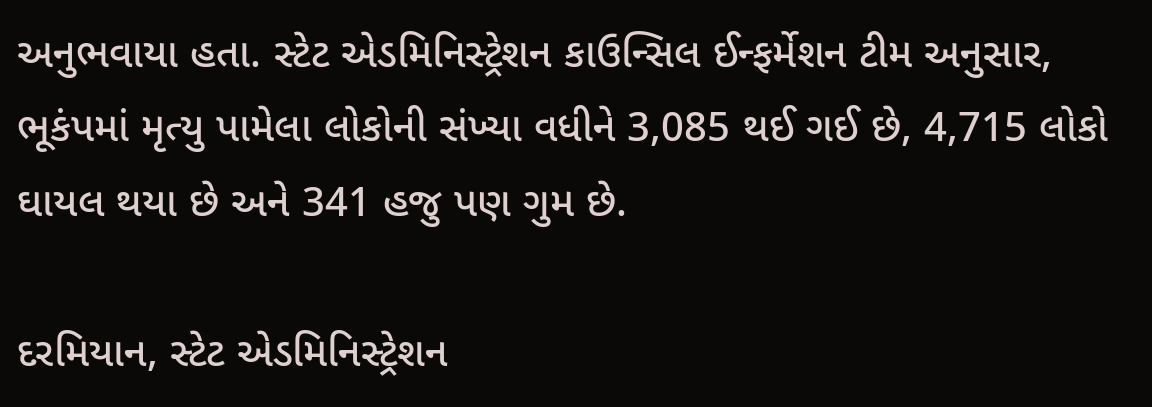અનુભવાયા હતા. સ્ટેટ એડમિનિસ્ટ્રેશન કાઉન્સિલ ઈન્ફર્મેશન ટીમ અનુસાર, ભૂકંપમાં મૃત્યુ પામેલા લોકોની સંખ્યા વધીને 3,085 થઈ ગઈ છે, 4,715 લોકો ઘાયલ થયા છે અને 341 હજુ પણ ગુમ છે.

દરમિયાન, સ્ટેટ એડમિનિસ્ટ્રેશન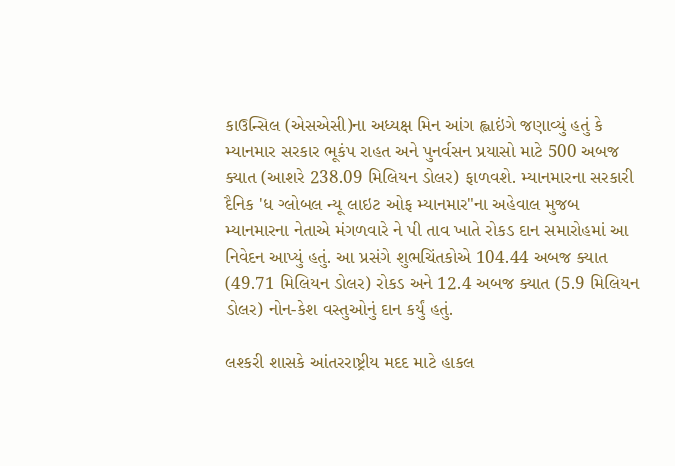કાઉન્સિલ (એસએસી)ના અધ્યક્ષ મિન આંગ હ્લાઇંગે જણાવ્યું હતું કે મ્યાનમાર સરકાર ભૂકંપ રાહત અને પુનર્વસન પ્રયાસો માટે 500 અબજ ક્યાત (આશરે 238.09 મિલિયન ડોલર) ફાળવશે. મ્યાનમારના સરકારી દૈનિક 'ધ ગ્લોબલ ન્યૂ લાઇટ ઓફ મ્યાનમાર"ના અહેવાલ મુજબ મ્યાનમારના નેતાએ મંગળવારે ને પી તાવ ખાતે રોકડ દાન સમારોહમાં આ નિવેદન આપ્યું હતું. આ પ્રસંગે શુભચિંતકોએ 104.44 અબજ ક્યાત (49.71 મિલિયન ડોલર) રોકડ અને 12.4 અબજ ક્યાત (5.9 મિલિયન ડોલર) નોન-કેશ વસ્તુઓનું દાન કર્યું હતું.

લશ્કરી શાસકે આંતરરાષ્ટ્રીય મદદ માટે હાકલ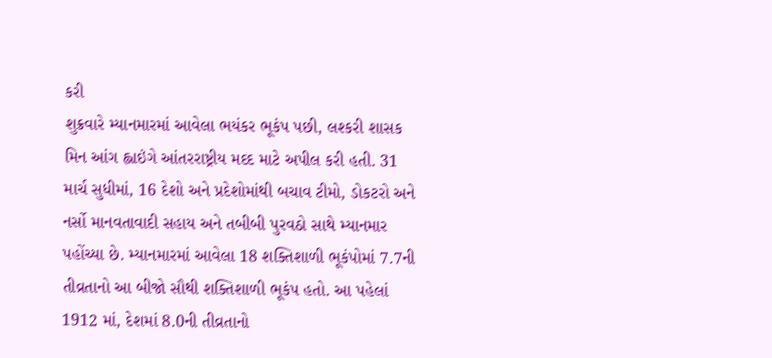કરી
શુક્રવારે મ્યાનમારમાં આવેલા ભયંકર ભૂકંપ પછી, લશ્કરી શાસક મિન આંગ હ્લાઇંગે આંતરરાષ્ટ્રીય મદદ માટે અપીલ કરી હતી. 31 માર્ચ સુધીમાં, 16 દેશો અને પ્રદેશોમાંથી બચાવ ટીમો, ડોકટરો અને નર્સો માનવતાવાદી સહાય અને તબીબી પુરવઠો સાથે મ્યાનમાર પહોંચ્યા છે. મ્યાનમારમાં આવેલા 18 શક્તિશાળી ભૂકંપોમાં 7.7ની તીવ્રતાનો આ બીજો સૌથી શક્તિશાળી ભૂકંપ હતો. આ પહેલાં 1912 માં, દેશમાં 8.0ની તીવ્રતાનો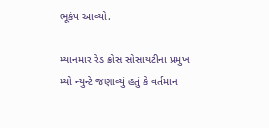ભૂકંપ આવ્યો.

મ્યાનમાર રેડ ક્રોસ સોસાયટીના પ્રમુખ મ્યો ન્યુન્ટે જણાવ્યું હતું કે વર્તમાન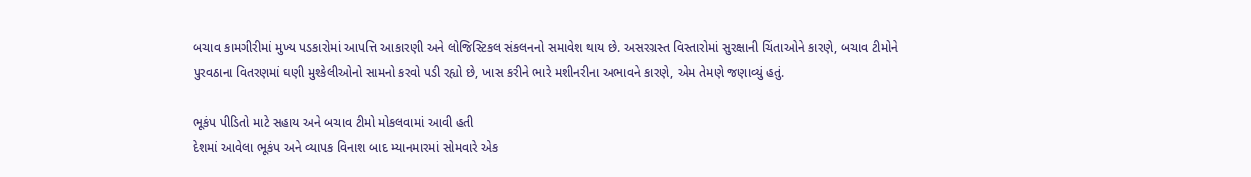બચાવ કામગીરીમાં મુખ્ય પડકારોમાં આપત્તિ આકારણી અને લોજિસ્ટિકલ સંકલનનો સમાવેશ થાય છે. અસરગ્રસ્ત વિસ્તારોમાં સુરક્ષાની ચિંતાઓને કારણે, બચાવ ટીમોને પુરવઠાના વિતરણમાં ઘણી મુશ્કેલીઓનો સામનો કરવો પડી રહ્યો છે, ખાસ કરીને ભારે મશીનરીના અભાવને કારણે, એમ તેમણે જણાવ્યું હતું.

ભૂકંપ પીડિતો માટે સહાય અને બચાવ ટીમો મોકલવામાં આવી હતી
દેશમાં આવેલા ભૂકંપ અને વ્યાપક વિનાશ બાદ મ્યાનમારમાં સોમવારે એક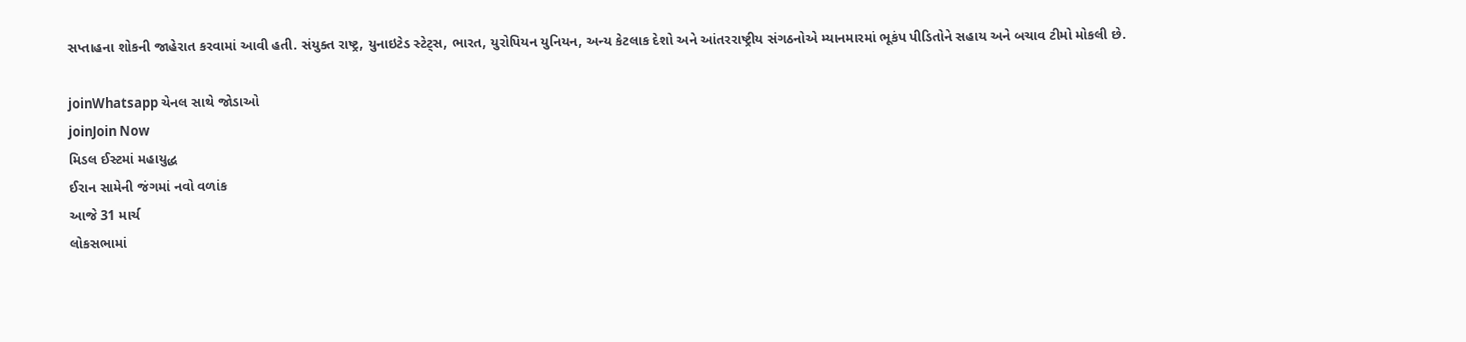સપ્તાહના શોકની જાહેરાત કરવામાં આવી હતી. સંયુક્ત રાષ્ટ્ર, યુનાઇટેડ સ્ટેટ્સ, ભારત, યુરોપિયન યુનિયન, અન્ય કેટલાક દેશો અને આંતરરાષ્ટ્રીય સંગઠનોએ મ્યાનમારમાં ભૂકંપ પીડિતોને સહાય અને બચાવ ટીમો મોકલી છે.

joinWhatsapp ચેનલ સાથે જોડાઓ
joinJoin Now
મિડલ ઈસ્ટમાં મહાયુદ્ધ
ઈરાન સામેની જંગમાં નવો વળાંક
આજે 31 માર્ચ
લોકસભામાં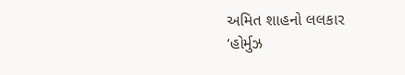અમિત શાહનો લલકાર
‘હોર્મુઝ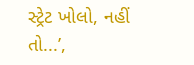સ્ટ્રેટ ખોલો, નહીં તો...’,